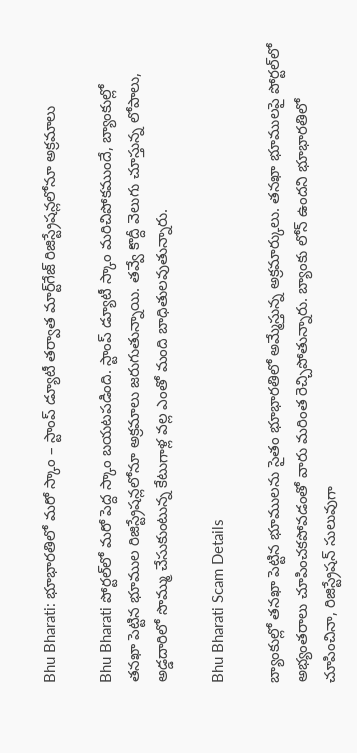Bhu Bharati: భూభారతిలో మరో స్కాం – స్టాంప్ డ్యూటీ తర్వాత మార్ట్‌గేజ్ రిజిస్ట్రేషన్లలోనూ అక్రమాలు

Bhu Bharati పోర్టల్‌లో మరో పెద్ద స్కాం బయటపడింది. స్టాంప్ డ్యూటీ స్కాం మరిచిపోకముందే, బ్యాంకుల్లో తనఖా పెట్టిన భూముల రిజిస్ట్రేషన్లలోనూ అక్రమాలు జరుగుతున్నాయి. తవ్వే కొద్దీ వెలుగు చూస్తున్న లోపాలు, అడ్డదారిలో సొమ్ము చేసుకుంటున్న కేటుగాళ్ల వల్ల ఎంతో మంది బాధితులవుతున్నారు.

Bhu Bharati Scam Details

బ్యాంకుల్లో తనఖా పెట్టిన భూములను సైతం భూభారతిలో అమ్మేస్తున్న అక్రమార్కులు. తనఖా భూములపై పోర్టల్‌లో అభ్యంతరాలు చూపించకపోవడంతో వారు మరింత రెచ్చిపోతున్నారు. బ్యాంకు లోన్ ఉందని భూభారతిలో చూపించినా, రిజిస్ట్రేషన్ సులువుగా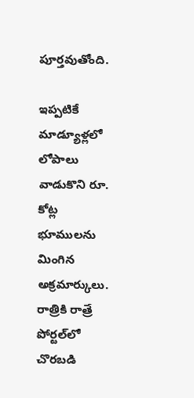పూర్తవుతోంది.

ఇప్పటికే మాడ్యూళ్లలో లోపాలు వాడుకొని రూ. కోట్ల భూములను మింగిన అక్రమార్కులు. రాత్రికి రాత్రే పోర్టల్‌లో చొరబడి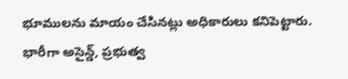భూములను మాయం చేసినట్లు అధికారులు కనిపెట్టారు. భారీగా అసైన్డ్, ప్రభుత్వ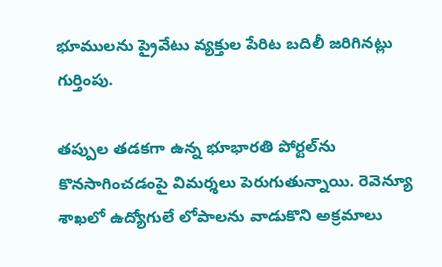భూములను ప్రైవేటు వ్యక్తుల పేరిట బదిలీ జరిగినట్లు గుర్తింపు.

తప్పుల తడకగా ఉన్న భూభారతి పోర్టల్‌ను కొనసాగించడంపై విమర్శలు పెరుగుతున్నాయి. రెవెన్యూ శాఖలో ఉద్యోగులే లోపాలను వాడుకొని అక్రమాలు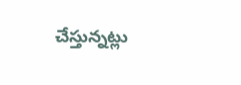చేస్తున్నట్లు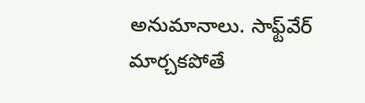అనుమానాలు. సాఫ్ట్‌వేర్ మార్చకపోతే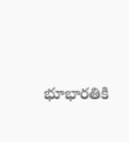భూభారతికి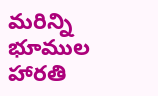మరిన్ని భూముల హారతి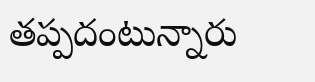తప్పదంటున్నారు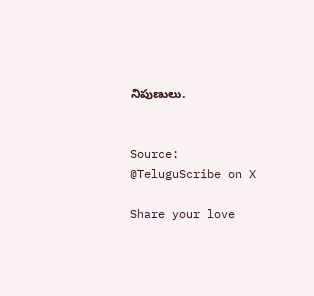నిపుణులు.


Source: @TeluguScribe on X

Share your love